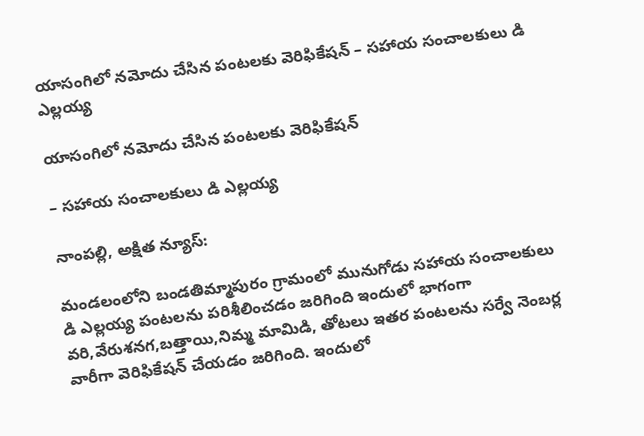యాసంగిలో నమోదు చేసిన పంటలకు వెరిఫికేషన్ – సహాయ సంచాలకులు డి ఎల్లయ్య

యాసంగిలో నమోదు చేసిన పంటలకు వెరిఫికేషన్

– సహాయ సంచాలకులు డి ఎల్లయ్య

నాంపల్లి, అక్షిత న్యూస్:

మండలంలోని బండతిమ్మాపురం గ్రామంలో మునుగోడు సహాయ సంచాలకులు డి ఎల్లయ్య పంటలను పరిశీలించడం జరిగింది ఇందులో భాగంగా వరి,వేరుశనగ,బత్తాయి,నిమ్మ మామిడి, తోటలు ఇతర పంటలను సర్వే నెంబర్ల వారీగా వెరిఫికేషన్ చేయడం జరిగింది. ఇందులో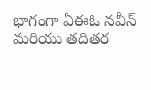భాగంగా ఏఈఓ నవీన్ మరియు తదితర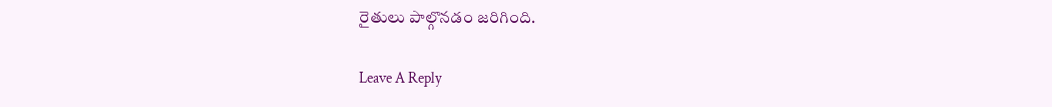రైతులు పాల్గొనడం జరిగింది.

Leave A Reply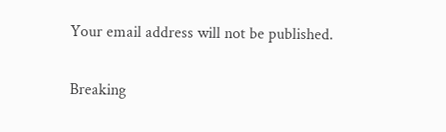Your email address will not be published.

Breaking